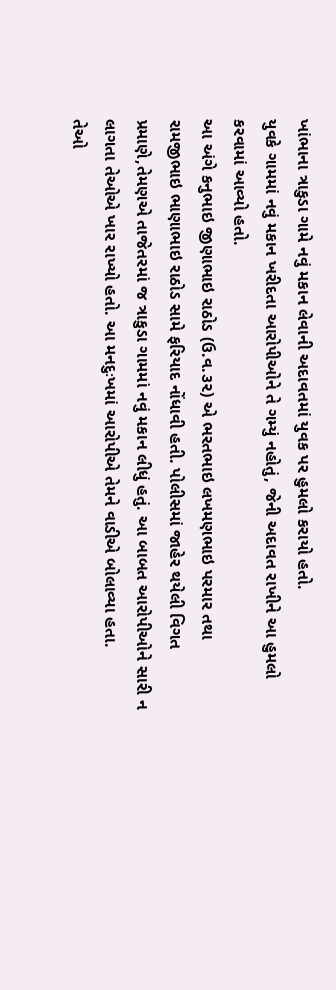ખાંભાના ત્રાકુડા ગામે નવું મકાન લેવાની અદાવતમાં યુવક પર હુમલો કરાયો હતો.
યુવકે ગામમાં નવું મકાન ખરીદતા આરોપીઓને તે ગમ્યું નહોતું, જેની અદાવત રાખીને આ હુમલો કરવામાં આવ્યો હતો.
આ અંગે કનુભાઇ જીણાભાઇ રાઠોડ (ઉ.વ.૩૨) એ ભરતભાઇ લખમણભાઇ પરમાર તથા રામજીભાઇ ભાણાભાઇ રાઠોડ સામે ફરિયાદ નોંધાવી હતી. પોલીસમાં જાહેર થયેલી વિગત પ્રમાણે,તેમણએ તાજેતરમાં જ ત્રાકુડા ગામમાં નવું મકાન લીધું હતું. આ બાબત આરોપીઓને સારી ન લાગતા તેઓએ ખાર રાખ્યો હતો. આ મનદુઃખમાં આરોપીએ તેમને વાડીએ બોલાવ્યા હતા.
તેઓ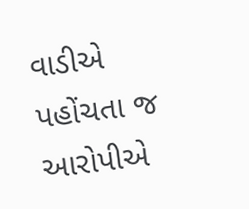વાડીએ પહોંચતા જ આરોપીએ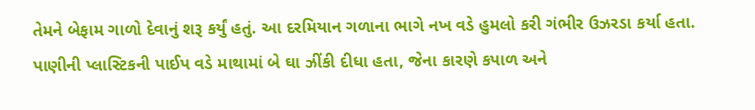તેમને બેફામ ગાળો દેવાનું શરૂ કર્યું હતું. આ દરમિયાન ગળાના ભાગે નખ વડે હુમલો કરી ગંભીર ઉઝરડા કર્યા હતા. પાણીની પ્લાસ્ટિકની પાઈપ વડે માથામાં બે ઘા ઝીંકી દીધા હતા, જેના કારણે કપાળ અને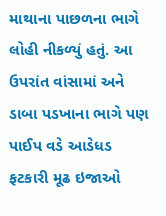માથાના પાછળના ભાગે લોહી નીકળ્યું હતું. આ ઉપરાંત વાંસામાં અને ડાબા પડખાના ભાગે પણ પાઈપ વડે આડેધડ ફટકારી મૂઢ ઇજાઓ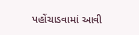પહોંચાડવામાં આવી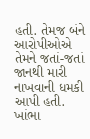હતી. તેમજ બંને આરોપીઓએ તેમને જતાં-જતાં જાનથી મારી નાખવાની ધમકી આપી હતી. ખાંભા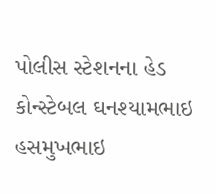પોલીસ સ્ટેશનના હેડ કોન્સ્ટેબલ ઘનશ્યામભાઇ હસમુખભાઇ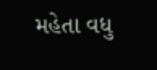મહેતા વધુ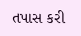તપાસ કરી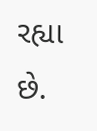રહ્યા છે.